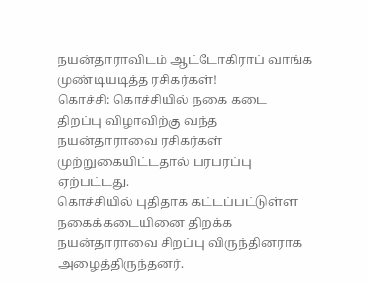நயன்தாராவிடம் ஆட்டோகிராப் வாங்க முண்டியடித்த ரசிகர்கள்!
கொச்சி: கொச்சியில் நகை கடை திறப்பு விழாவிற்கு வந்த நயன்தாராவை ரசிகர்கள் முற்றுகையிட்டதால் பரபரப்பு ஏற்பட்டது.
கொச்சியில் புதிதாக கட்டப்பட்டுள்ள நகைக்கடையினை திறக்க நயன்தாராவை சிறப்பு விருந்தினராக அழைத்திருந்தனர்.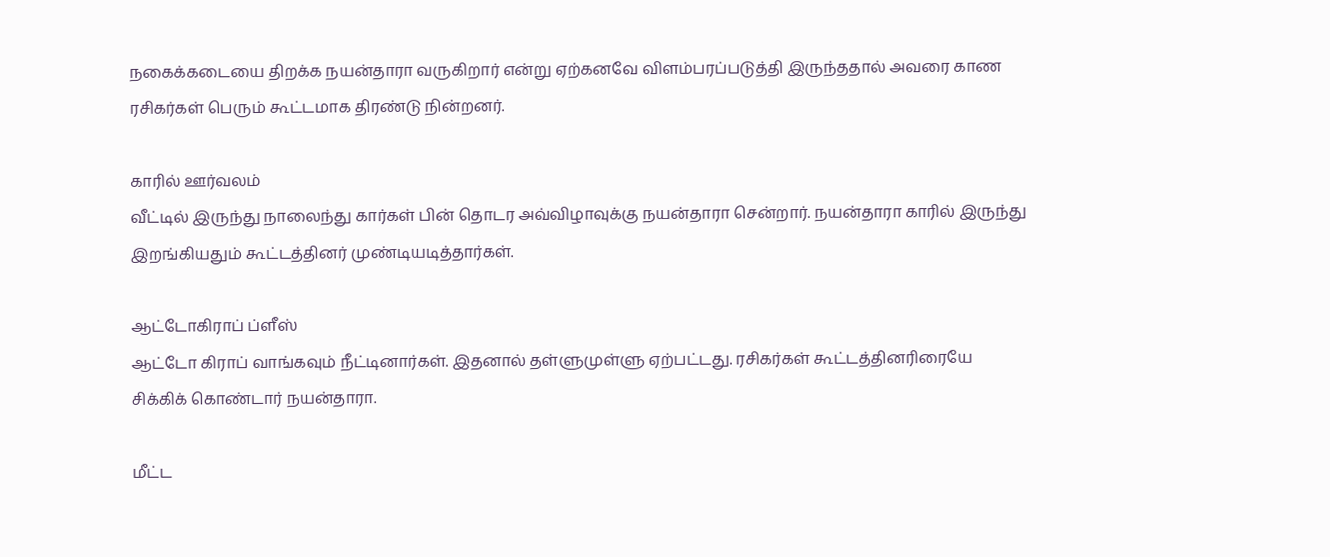நகைக்கடையை திறக்க நயன்தாரா வருகிறார் என்று ஏற்கனவே விளம்பரப்படுத்தி இருந்ததால் அவரை காண ரசிகர்கள் பெரும் கூட்டமாக திரண்டு நின்றனர்.

காரில் ஊர்வலம்
வீட்டில் இருந்து நாலைந்து கார்கள் பின் தொடர அவ்விழாவுக்கு நயன்தாரா சென்றார். நயன்தாரா காரில் இருந்து இறங்கியதும் கூட்டத்தினர் முண்டியடித்தார்கள்.

ஆட்டோகிராப் ப்ளீஸ்
ஆட்டோ கிராப் வாங்கவும் நீட்டினார்கள். இதனால் தள்ளுமுள்ளு ஏற்பட்டது. ரசிகர்கள் கூட்டத்தினரிரையே சிக்கிக் கொண்டார் நயன்தாரா.

மீட்ட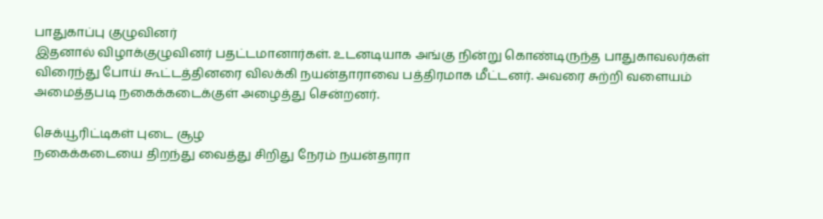பாதுகாப்பு குழுவினர்
இதனால் விழாக்குழுவினர் பதட்டமானார்கள். உடனடியாக அங்கு நின்று கொண்டிருந்த பாதுகாவலர்கள் விரைந்து போய் கூட்டத்தினரை விலக்கி நயன்தாராவை பத்திரமாக மீட்டனர். அவரை சுற்றி வளையம் அமைத்தபடி நகைக்கடைக்குள் அழைத்து சென்றனர்.

செக்யூரிட்டிகள் புடை சூழ
நகைக்கடையை திறந்து வைத்து சிறிது நேரம் நயன்தாரா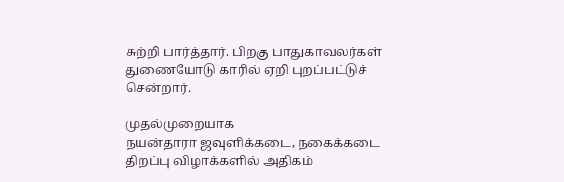சுற்றி பார்த்தார். பிறகு பாதுகாவலர்கள் துணையோடு காரில் ஏறி புறப்பட்டுச் சென்றார்.

முதல்முறையாக
நயன்தாரா ஜவுளிக்கடை, நகைக்கடை திறப்பு விழாக்களில் அதிகம்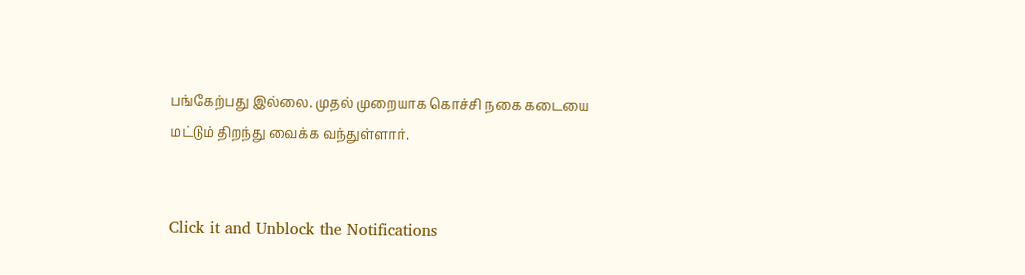பங்கேற்பது இல்லை. முதல் முறையாக கொச்சி நகை கடையை மட்டும் திறந்து வைக்க வந்துள்ளார்.


Click it and Unblock the Notifications